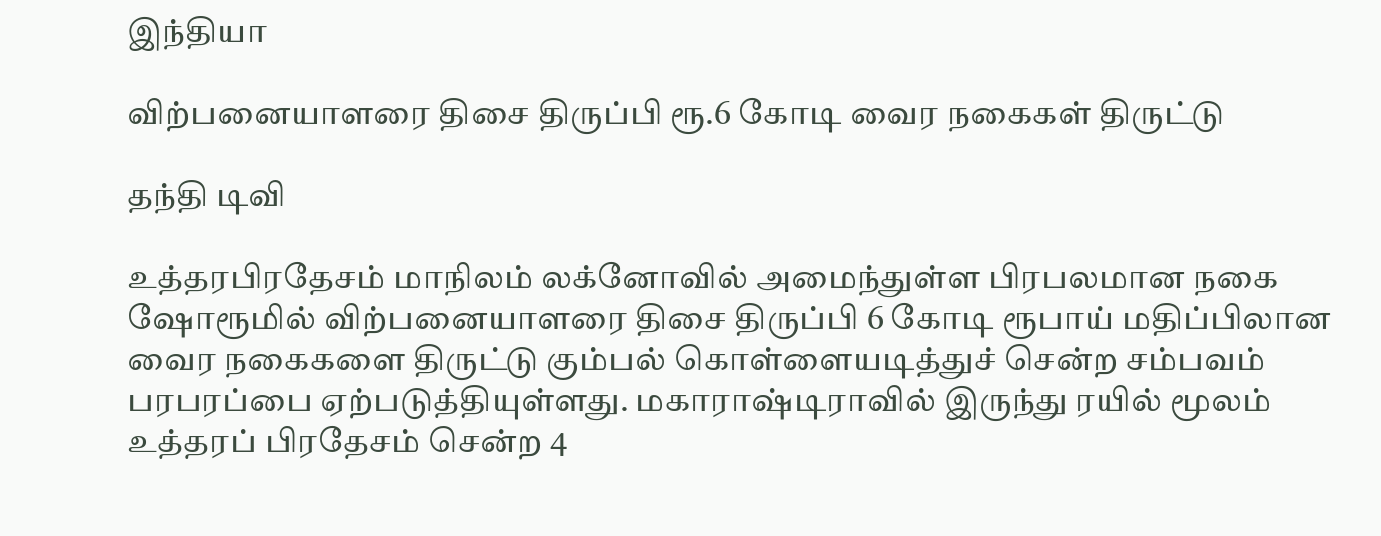இந்தியா

விற்பனையாளரை திசை திருப்பி ரூ.6 கோடி வைர நகைகள் திருட்டு

தந்தி டிவி

உத்தரபிரதேசம் மாநிலம் லக்னோவில் அமைந்துள்ள பிரபலமான நகை ஷோரூமில் விற்பனையாளரை திசை திருப்பி 6 கோடி ரூபாய் மதிப்பிலான வைர நகைகளை திருட்டு கும்பல் கொள்ளையடித்துச் சென்ற சம்பவம் பரபரப்பை ஏற்படுத்தியுள்ளது. மகாராஷ்டிராவில் இருந்து ரயில் மூலம் உத்தரப் பிரதேசம் சென்ற 4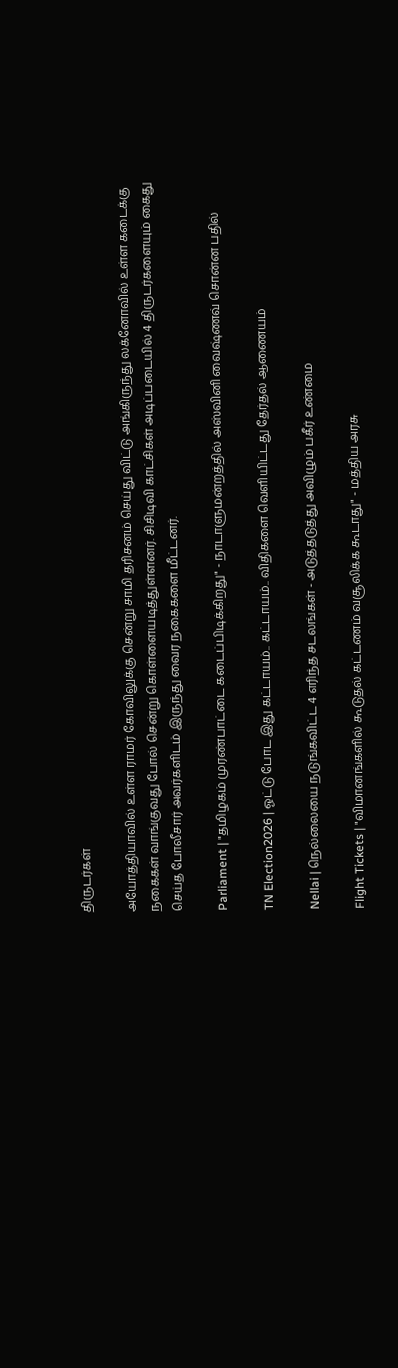திருடர்கள்

அயோத்தியாவில் உள்ள ராமர் கோவிலுக்கு சென்று சாமி தரிசனம் செய்து விட்டு அங்கிருந்து லக்னோவில் உள்ள கடைக்கு நகைகள் வாங்குவது போல் சென்று கொள்ளையடித்துள்ளனர். சிசிடிவி காட்சிகள் அடிப்படையில் 4 திருடர்களையும் கைது செய்த போலீசார் அவர்களிடம் இருந்து வைர நகைகளை மீட்டனர்.

Parliament | "தமிழகம் முரண்பாட்டை கடைப்பிடிக்கிறது" - நாடாளுமன்றத்தில் அஸ்வினி வைஷ்ணவ் சொன்ன பதில்

TN Election2026 | ஓட்டு போட இது கட்டாயம்.. கட்டாயம்.. விதிகளை வெளியிட்டது தேர்தல் ஆணையம்

Nellai | நெல்லையை நடுங்கவிட்ட 4 எரிந்த சடலங்கள் - அடுத்தடுத்து அவிழும் பகீர் உண்மை

Flight Tickets | "விமானங்களில் கூடுதல் கட்டணம் வசூலிக்க கூடாது" - மத்திய அரசு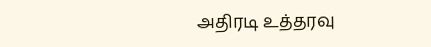அதிரடி உத்தரவு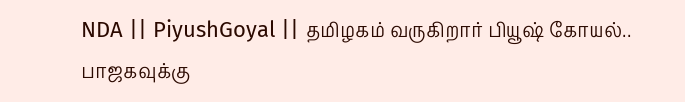NDA || PiyushGoyal || தமிழகம் வருகிறார் பியூஷ் கோயல்.. பாஜகவுக்கு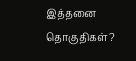இத்தனை தொகுதிகள்?